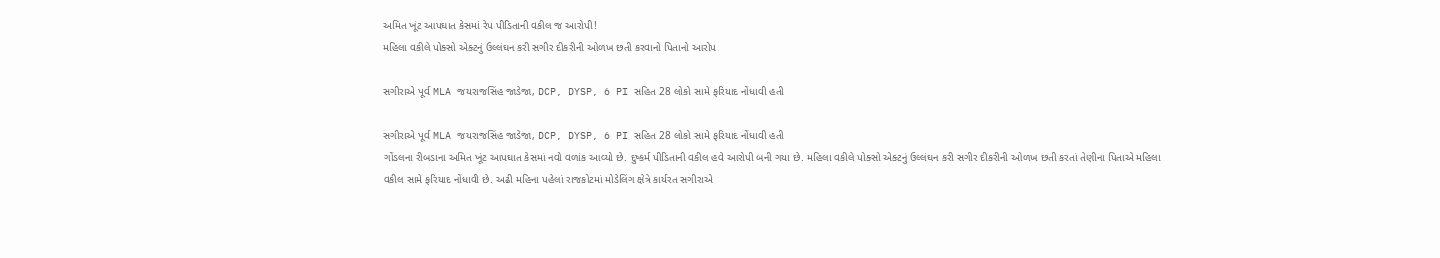અમિત ખૂંટ આપઘાત કેસમાં રેપ પીડિતાની વકીલ જ આરોપી!
મહિલા વકીલે પોક્સો એક્ટનું ઉલ્લંઘન કરી સગીર દીકરીની ઓળખ છતી કરવાનો પિતાનો આરોપ

સગીરાએ પૂર્વ MLA જયરાજસિંહ જાડેજા, DCP, DYSP, 6 PI સહિત 28 લોકો સામે ફરિયાદ નોંધાવી હતી

સગીરાએ પૂર્વ MLA જયરાજસિંહ જાડેજા, DCP, DYSP, 6 PI સહિત 28 લોકો સામે ફરિયાદ નોંધાવી હતી
ગોંડલના રીબડાના અમિત ખૂંટ આપઘાત કેસમાં નવો વળાંક આવ્યો છે. દુષ્કર્મ પીડિતાની વકીલ હવે આરોપી બની ગયા છે. મહિલા વકીલે પોક્સો એક્ટનું ઉલ્લંઘન કરી સગીર દીકરીની ઓળખ છતી કરતાં તેણીના પિતાએ મહિલા વકીલ સામે ફરિયાદ નોંધાવી છે. અઢી મહિના પહેલાં રાજકોટમાં મોડેલિંગ ક્ષેત્રે કાર્યરત સગીરાએ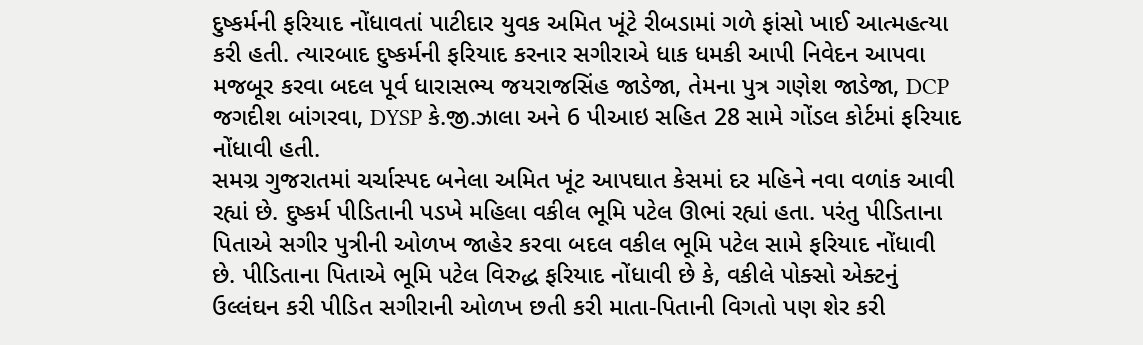દુષ્કર્મની ફરિયાદ નોંધાવતાં પાટીદાર યુવક અમિત ખૂંટે રીબડામાં ગળે ફાંસો ખાઈ આત્મહત્યા કરી હતી. ત્યારબાદ દુષ્કર્મની ફરિયાદ કરનાર સગીરાએ ધાક ધમકી આપી નિવેદન આપવા મજબૂર કરવા બદલ પૂર્વ ધારાસભ્ય જયરાજસિંહ જાડેજા, તેમના પુત્ર ગણેશ જાડેજા, DCP જગદીશ બાંગરવા, DYSP કે.જી.ઝાલા અને 6 પીઆઇ સહિત 28 સામે ગોંડલ કોર્ટમાં ફરિયાદ નોંધાવી હતી.
સમગ્ર ગુજરાતમાં ચર્ચાસ્પદ બનેલા અમિત ખૂંટ આપઘાત કેસમાં દર મહિને નવા વળાંક આવી રહ્યાં છે. દુષ્કર્મ પીડિતાની પડખે મહિલા વકીલ ભૂમિ પટેલ ઊભાં રહ્યાં હતા. પરંતુ પીડિતાના પિતાએ સગીર પુત્રીની ઓળખ જાહેર કરવા બદલ વકીલ ભૂમિ પટેલ સામે ફરિયાદ નોંધાવી છે. પીડિતાના પિતાએ ભૂમિ પટેલ વિરુદ્ધ ફરિયાદ નોંધાવી છે કે, વકીલે પોક્સો એક્ટનું ઉલ્લંઘન કરી પીડિત સગીરાની ઓળખ છતી કરી માતા-પિતાની વિગતો પણ શેર કરી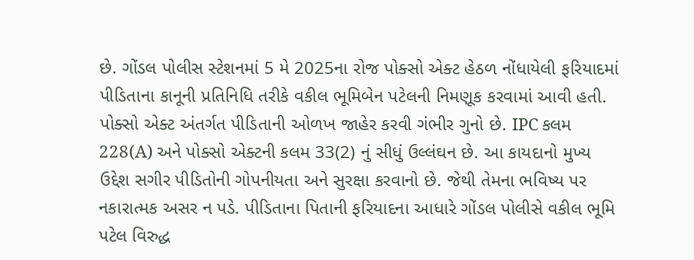છે. ગોંડલ પોલીસ સ્ટેશનમાં 5 મે 2025ના રોજ પોક્સો એક્ટ હેઠળ નોંધાયેલી ફરિયાદમાં પીડિતાના કાનૂની પ્રતિનિધિ તરીકે વકીલ ભૂમિબેન પટેલની નિમણૂક કરવામાં આવી હતી.
પોક્સો એક્ટ અંતર્ગત પીડિતાની ઓળખ જાહેર કરવી ગંભીર ગુનો છે. IPC કલમ 228(A) અને પોક્સો એક્ટની કલમ 33(2) નું સીધું ઉલ્લંઘન છે. આ કાયદાનો મુખ્ય ઉદ્દેશ સગીર પીડિતોની ગોપનીયતા અને સુરક્ષા કરવાનો છે. જેથી તેમના ભવિષ્ય પર નકારાત્મક અસર ન પડે. પીડિતાના પિતાની ફરિયાદના આધારે ગોંડલ પોલીસે વકીલ ભૂમિ પટેલ વિરુદ્ધ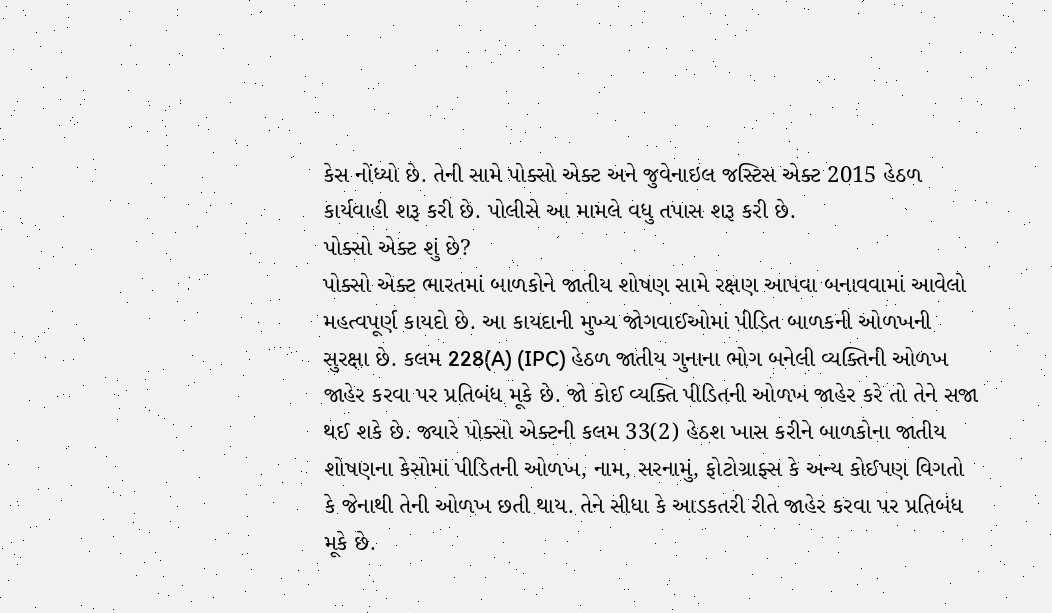કેસ નોંધ્યો છે. તેની સામે પોક્સો એક્ટ અને જુવેનાઇલ જસ્ટિસ એક્ટ 2015 હેઠળ કાર્યવાહી શરૂ કરી છે. પોલીસે આ મામલે વધુ તપાસ શરૂ કરી છે.
પોક્સો એક્ટ શું છે?
પોક્સો એક્ટ ભારતમાં બાળકોને જાતીય શોષણ સામે રક્ષણ આપવા બનાવવામાં આવેલો મહત્વપૂર્ણ કાયદો છે. આ કાયદાની મુખ્ય જોગવાઈઓમાં પીડિત બાળકની ઓળખની સુરક્ષા છે. કલમ 228(A) (IPC) હેઠળ જાતીય ગુનાના ભોગ બનેલી વ્યક્તિની ઓળખ જાહેર કરવા પર પ્રતિબંધ મૂકે છે. જો કોઈ વ્યક્તિ પીડિતની ઓળખ જાહેર કરે તો તેને સજા થઈ શકે છે. જ્યારે પોક્સો એક્ટની કલમ 33(2) હેઠશ ખાસ કરીને બાળકોના જાતીય શોષણના કેસોમાં પીડિતની ઓળખ, નામ, સરનામું, ફોટોગ્રાફ્સ કે અન્ય કોઈપણ વિગતો કે જેનાથી તેની ઓળખ છતી થાય. તેને સીધા કે આડકતરી રીતે જાહેર કરવા પર પ્રતિબંધ મૂકે છે.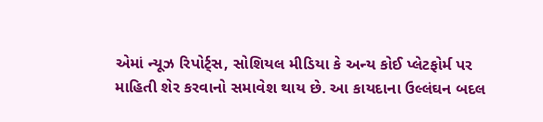એમાં ન્યૂઝ રિપોર્ટ્સ, સોશિયલ મીડિયા કે અન્ય કોઈ પ્લેટફોર્મ પર માહિતી શેર કરવાનો સમાવેશ થાય છે. આ કાયદાના ઉલ્લંઘન બદલ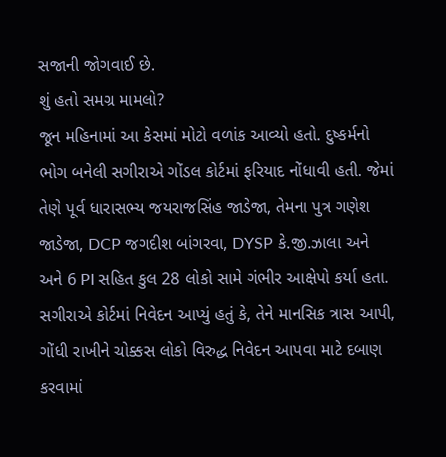સજાની જોગવાઈ છે.
શું હતો સમગ્ર મામલો?
જૂન મહિનામાં આ કેસમાં મોટો વળાંક આવ્યો હતો. દુષ્કર્મનો ભોગ બનેલી સગીરાએ ગોંડલ કોર્ટમાં ફરિયાદ નોંધાવી હતી. જેમાં તેણે પૂર્વ ધારાસભ્ય જયરાજસિંહ જાડેજા, તેમના પુત્ર ગણેશ જાડેજા, DCP જગદીશ બાંગરવા, DYSP કે.જી.ઝાલા અને અને 6 PI સહિત કુલ 28 લોકો સામે ગંભીર આક્ષેપો કર્યા હતા. સગીરાએ કોર્ટમાં નિવેદન આપ્યું હતું કે, તેને માનસિક ત્રાસ આપી, ગોંધી રાખીને ચોક્કસ લોકો વિરુદ્ધ નિવેદન આપવા માટે દબાણ કરવામાં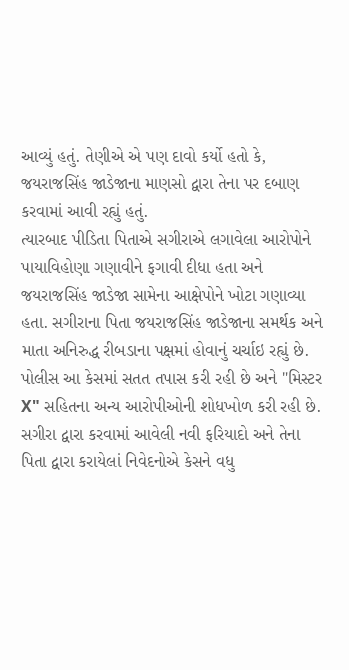આવ્યું હતું. તેણીએ એ પણ દાવો કર્યો હતો કે, જયરાજસિંહ જાડેજાના માણસો દ્વારા તેના પર દબાણ કરવામાં આવી રહ્યું હતું.
ત્યારબાદ પીડિતા પિતાએ સગીરાએ લગાવેલા આરોપોને પાયાવિહોણા ગણાવીને ફગાવી દીધા હતા અને જયરાજસિંહ જાડેજા સામેના આક્ષેપોને ખોટા ગણાવ્યા હતા. સગીરાના પિતા જયરાજસિંહ જાડેજાના સમર્થક અને માતા અનિરુદ્ધ રીબડાના પક્ષમાં હોવાનું ચર્ચાઇ રહ્યું છે.
પોલીસ આ કેસમાં સતત તપાસ કરી રહી છે અને "મિસ્ટર X" સહિતના અન્ય આરોપીઓની શોધખોળ કરી રહી છે. સગીરા દ્વારા કરવામાં આવેલી નવી ફરિયાદો અને તેના પિતા દ્વારા કરાયેલાં નિવેદનોએ કેસને વધુ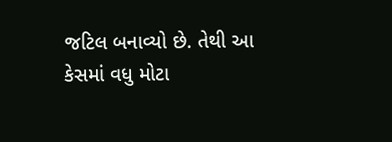જટિલ બનાવ્યો છે. તેથી આ કેસમાં વધુ મોટા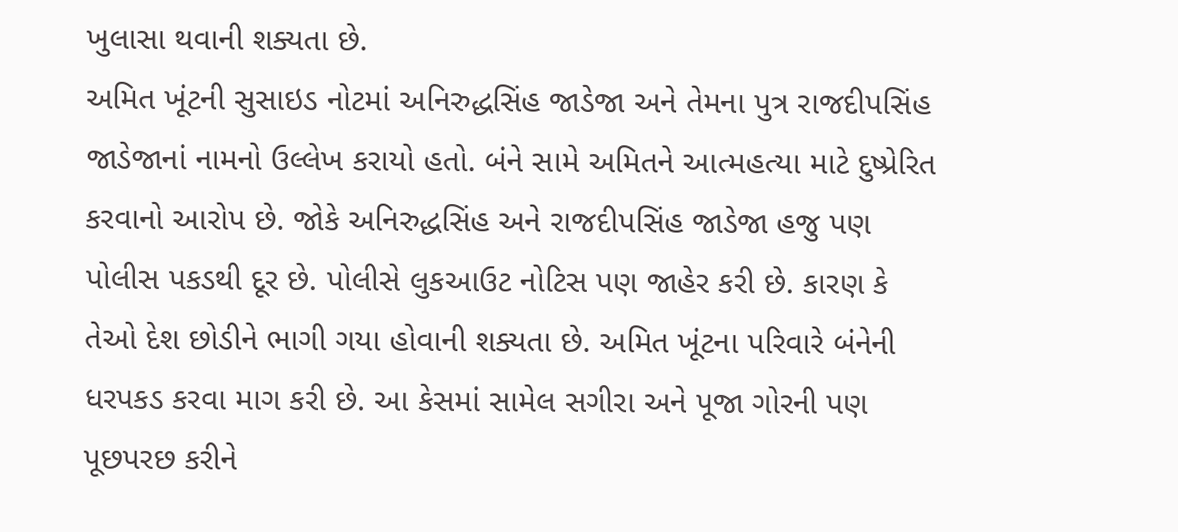ખુલાસા થવાની શક્યતા છે.
અમિત ખૂંટની સુસાઇડ નોટમાં અનિરુદ્ધસિંહ જાડેજા અને તેમના પુત્ર રાજદીપસિંહ જાડેજાનાં નામનો ઉલ્લેખ કરાયો હતો. બંને સામે અમિતને આત્મહત્યા માટે દુષ્પ્રેરિત કરવાનો આરોપ છે. જોકે અનિરુદ્ધસિંહ અને રાજદીપસિંહ જાડેજા હજુ પણ પોલીસ પકડથી દૂર છે. પોલીસે લુકઆઉટ નોટિસ પણ જાહેર કરી છે. કારણ કે તેઓ દેશ છોડીને ભાગી ગયા હોવાની શક્યતા છે. અમિત ખૂંટના પરિવારે બંનેની ધરપકડ કરવા માગ કરી છે. આ કેસમાં સામેલ સગીરા અને પૂજા ગોરની પણ પૂછપરછ કરીને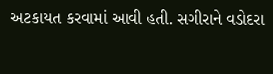અટકાયત કરવામાં આવી હતી. સગીરાને વડોદરા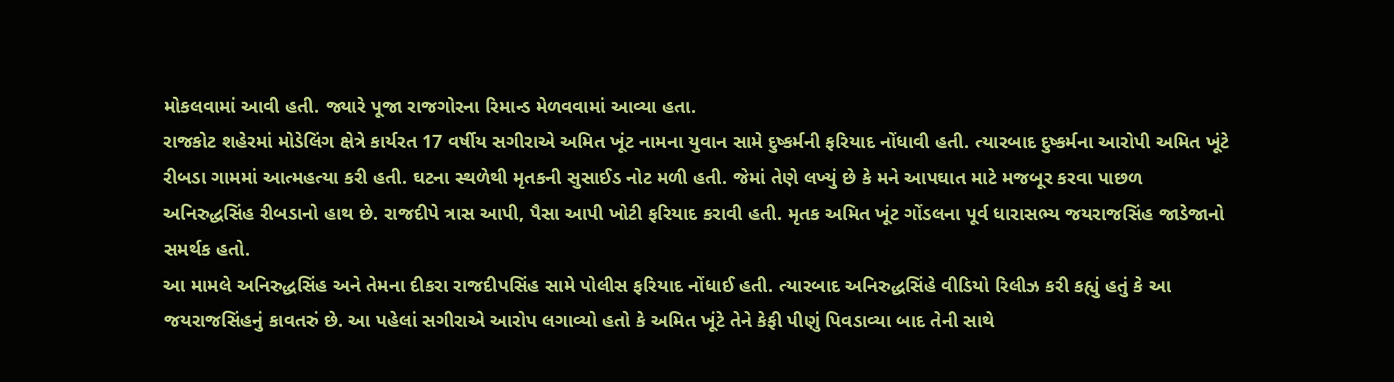મોકલવામાં આવી હતી. જ્યારે પૂજા રાજગોરના રિમાન્ડ મેળવવામાં આવ્યા હતા.
રાજકોટ શહેરમાં મોડેલિંગ ક્ષેત્રે કાર્યરત 17 વર્ષીય સગીરાએ અમિત ખૂંટ નામના યુવાન સામે દુષ્કર્મની ફરિયાદ નોંધાવી હતી. ત્યારબાદ દુષ્કર્મના આરોપી અમિત ખૂંટે રીબડા ગામમાં આત્મહત્યા કરી હતી. ઘટના સ્થળેથી મૃતકની સુસાઈડ નોટ મળી હતી. જેમાં તેણે લખ્યું છે કે મને આપઘાત માટે મજબૂર કરવા પાછળ અનિરુદ્ધસિંહ રીબડાનો હાથ છે. રાજદીપે ત્રાસ આપી, પૈસા આપી ખોટી ફરિયાદ કરાવી હતી. મૃતક અમિત ખૂંટ ગોંડલના પૂર્વ ધારાસભ્ય જયરાજસિંહ જાડેજાનો સમર્થક હતો.
આ મામલે અનિરુદ્ધસિંહ અને તેમના દીકરા રાજદીપસિંહ સામે પોલીસ ફરિયાદ નોંધાઈ હતી. ત્યારબાદ અનિરુદ્ધસિંહે વીડિયો રિલીઝ કરી કહ્યું હતું કે આ જયરાજસિંહનું કાવતરું છે. આ પહેલાં સગીરાએ આરોપ લગાવ્યો હતો કે અમિત ખૂંટે તેને કેફી પીણું પિવડાવ્યા બાદ તેની સાથે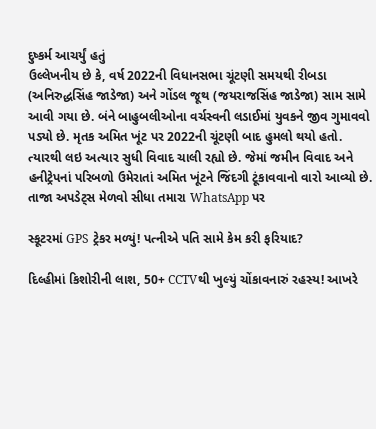દુષ્કર્મ આચર્યું હતું
ઉલ્લેખનીય છે કે, વર્ષ 2022ની વિધાનસભા ચૂંટણી સમયથી રીબડા (અનિરુદ્ધસિંહ જાડેજા) અને ગોંડલ જૂથ (જયરાજસિંહ જાડેજા) સામ સામે આવી ગયા છે. બંને બાહુબલીઓના વર્ચસ્વની લડાઈમાં યુવકને જીવ ગુમાવવો પડ્યો છે. મૃતક અમિત ખૂંટ પર 2022ની ચૂંટણી બાદ હુમલો થયો હતો. ત્યારથી લઇ અત્યાર સુધી વિવાદ ચાલી રહ્યો છે. જેમાં જમીન વિવાદ અને હનીટ્રેપનાં પરિબળો ઉમેરાતાં અમિત ખૂંટને જિંદગી ટૂંકાવવાનો વારો આવ્યો છે.
તાજા અપડેટ્સ મેળવો સીધા તમારા WhatsApp પર

સ્કૂટરમાં GPS ટ્રેકર મળ્યું! પત્નીએ પતિ સામે કેમ કરી ફરિયાદ?

દિલ્હીમાં કિશોરીની લાશ, 50+ CCTVથી ખુલ્યું ચોંકાવનારું રહસ્ય! આખરે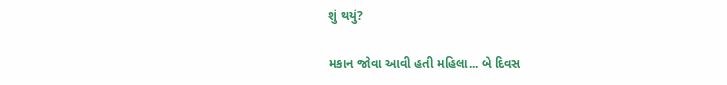શું થયું?

મકાન જોવા આવી હતી મહિલા... બે દિવસ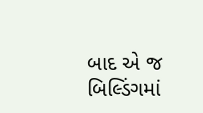બાદ એ જ બિલ્ડિંગમાં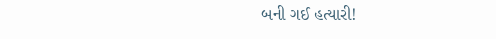બની ગઈ હત્યારી!